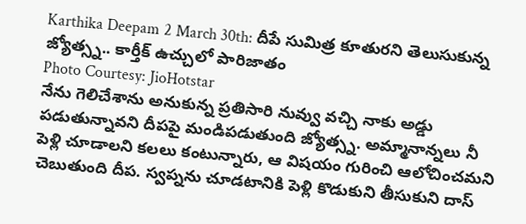Karthika Deepam 2 March 30th: దీపే సుమిత్ర కూతురని తెలుసుకున్న జ్యోత్స్న.. కార్తీక్ ఉచ్చులో పారిజాతం
Photo Courtesy: JioHotstar
నేను గెలిచేశాను అనుకున్న ప్రతిసారి నువ్వు వచ్చి నాకు అడ్డు పడుతున్నావని దీపపై మండిపడుతుంది జ్యోత్స్న. అమ్మానాన్నలు నీ పెళ్లి చూడాలని కలలు కంటున్నారు, ఆ విషయం గురించి ఆలోచించమని చెబుతుంది దీప. స్వప్నను చూడటానికి పెళ్లి కొడుకుని తీసుకుని దాస్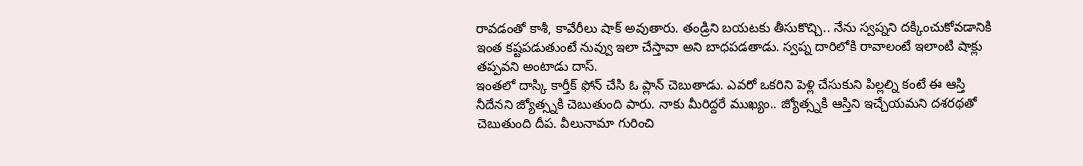రావడంతో కాశీ, కావేరీలు షాక్ అవుతారు. తండ్రిని బయటకు తీసుకొచ్చి.. నేను స్వప్నని దక్కించుకోవడానికి ఇంత కష్టపడుతుంటే నువ్వు ఇలా చేస్తావా అని బాధపడతాడు. స్వప్న దారిలోకి రావాలంటే ఇలాంటి షాక్లు తప్పవని అంటాడు దాస్.
ఇంతలో దాస్కి కార్తీక్ ఫోన్ చేసి ఓ ప్లాన్ చెబుతాడు. ఎవరో ఒకరిని పెళ్లి చేసుకుని పిల్లల్ని కంటే ఈ ఆస్తి నీదేనని జ్యోత్స్నకి చెబుతుంది పారు. నాకు మీరిద్దరే ముఖ్యం.. జ్యోత్స్నకి ఆస్తిని ఇచ్చేయమని దశరథతో చెబుతుంది దీప. వీలునామా గురించి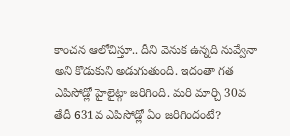కాంచన ఆలోచిస్తూ.. దీని వెనుక ఉన్నది నువ్వేనా అని కొడుకుని అడుగుతుంది. ఇదంతా గత ఎపిసోడ్లో హైలైట్గా జరిగింది. మరి మార్చి 30వ తేదీ 631వ ఎపిసోడ్లో ఏం జరిగిందంటే?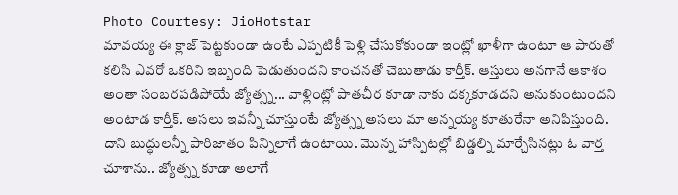Photo Courtesy: JioHotstar
మావయ్య ఈ క్లాజ్ పెట్టకుండా ఉంటే ఎప్పటికీ పెళ్లి చేసుకోకుండా ఇంట్లో ఖాళీగా ఉంటూ ఆ పారుతో కలిసి ఎవరో ఒకరిని ఇబ్బంది పెడుతుందని కాంచనతో చెబుతాడు కార్తీక్. ఆస్తులు అనగానే ఆకాశం అంతా సంబరపడిపోయే జ్యోత్స్న... వాళ్లింట్లో పాతచీర కూడా నాకు దక్కకూడదని అనుకుంటుందని అంటాడ కార్తీక్. అసలు ఇవన్నీ చూస్తుంటే జ్యోత్స్న అసలు మా అన్నయ్య కూతురేనా అనిపిస్తుంది. దాని బుద్ధులన్నీ పారిజాతం పిన్నిలాగే ఉంటాయి. మొన్న హాస్పిటల్లో బిడ్డల్ని మార్చేసినట్లు ఓ వార్త చూశాను.. జ్యోత్స్న కూడా అలాగే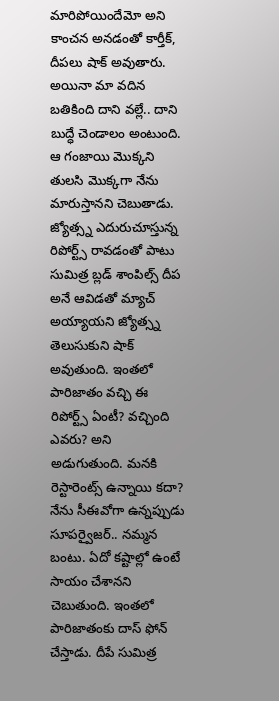మారిపోయిందేమో అని కాంచన అనడంతో కార్తీక్, దీపలు షాక్ అవుతారు. అయినా మా వదిన బతికింది దాని వల్లే.. దాని బుద్ధే చెండాలం అంటుంది. ఆ గంజాయి మొక్కని తులసి మొక్కగా నేను మారుస్తానని చెబుతాడు.
జ్యోత్స్న ఎదురుచూస్తున్న రిపోర్ట్స్ రావడంతో పాటు సుమిత్ర బ్లడ్ శాంపిల్స్ దీప అనే ఆవిడతో మ్యాచ్ అయ్యాయని జ్యోత్స్న తెలుసుకుని షాక్ అవుతుంది. ఇంతలో పారిజాతం వచ్చి ఈ రిపోర్ట్స్ ఏంటీ? వచ్చింది ఎవరు? అని అడుగుతుంది. మనకి రెస్టారెంట్స్ ఉన్నాయి కదా? నేను సీఈవోగా ఉన్నప్పుడు సూపర్వైజర్.. నమ్మన బంటు. ఏదో కష్టాల్లో ఉంటే సాయం చేశానని చెబుతుంది. ఇంతలో పారిజాతంకు దాస్ ఫోన్ చేస్తాడు. దీపే సుమిత్ర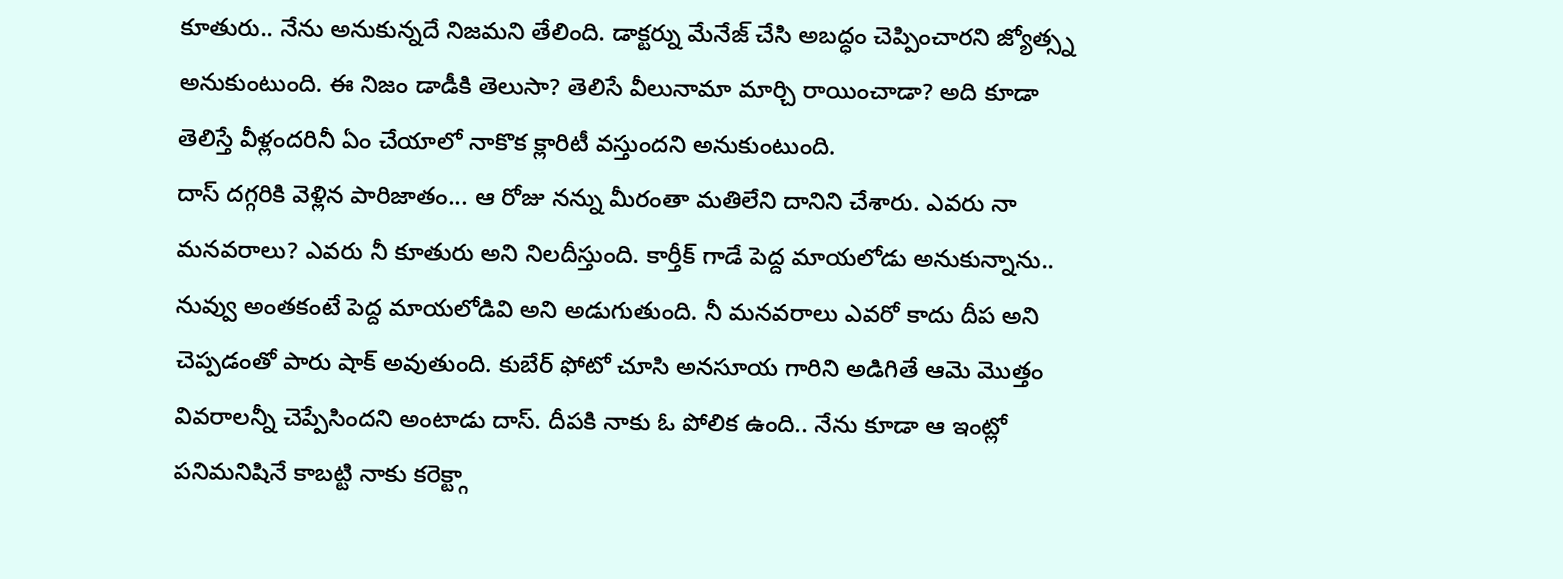కూతురు.. నేను అనుకున్నదే నిజమని తేలింది. డాక్టర్ను మేనేజ్ చేసి అబద్ధం చెప్పించారని జ్యోత్స్న అనుకుంటుంది. ఈ నిజం డాడీకి తెలుసా? తెలిసే వీలునామా మార్చి రాయించాడా? అది కూడా తెలిస్తే వీళ్లందరినీ ఏం చేయాలో నాకొక క్లారిటీ వస్తుందని అనుకుంటుంది.
దాస్ దగ్గరికి వెళ్లిన పారిజాతం... ఆ రోజు నన్ను మీరంతా మతిలేని దానిని చేశారు. ఎవరు నా మనవరాలు? ఎవరు నీ కూతురు అని నిలదీస్తుంది. కార్తీక్ గాడే పెద్ద మాయలోడు అనుకున్నాను.. నువ్వు అంతకంటే పెద్ద మాయలోడివి అని అడుగుతుంది. నీ మనవరాలు ఎవరో కాదు దీప అని చెప్పడంతో పారు షాక్ అవుతుంది. కుబేర్ ఫోటో చూసి అనసూయ గారిని అడిగితే ఆమె మొత్తం వివరాలన్నీ చెప్పేసిందని అంటాడు దాస్. దీపకి నాకు ఓ పోలిక ఉంది.. నేను కూడా ఆ ఇంట్లో పనిమనిషినే కాబట్టి నాకు కరెక్ట్గా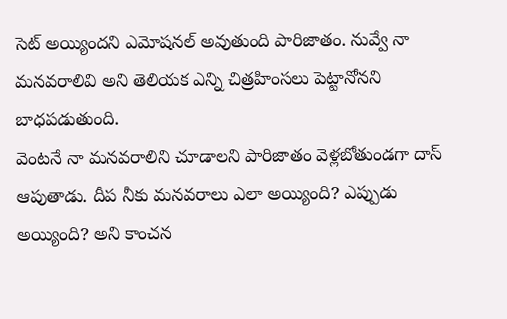సెట్ అయ్యిందని ఎమోషనల్ అవుతుంది పారిజాతం. నువ్వే నా మనవరాలివి అని తెలియక ఎన్ని చిత్రహింసలు పెట్టానోనని బాధపడుతుంది.
వెంటనే నా మనవరాలిని చూడాలని పారిజాతం వెళ్లబోతుండగా దాస్ ఆపుతాడు. దీప నీకు మనవరాలు ఎలా అయ్యింది? ఎప్పుడు అయ్యింది? అని కాంచన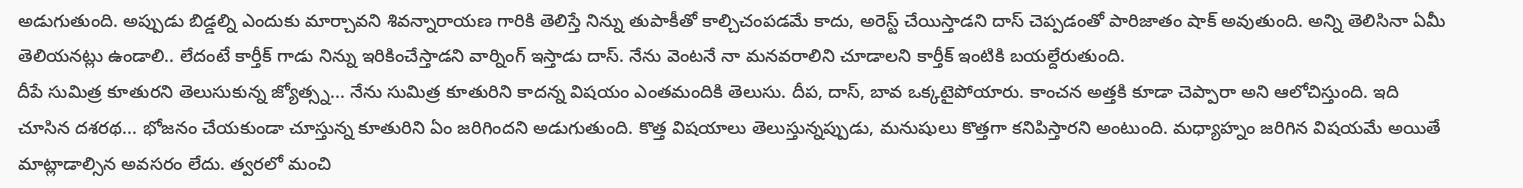అడుగుతుంది. అప్పుడు బిడ్డల్ని ఎందుకు మార్చావని శివన్నారాయణ గారికి తెలిస్తే నిన్ను తుపాకీతో కాల్చిచంపడమే కాదు, అరెస్ట్ చేయిస్తాడని దాస్ చెప్పడంతో పారిజాతం షాక్ అవుతుంది. అన్ని తెలిసినా ఏమీ తెలియనట్లు ఉండాలి.. లేదంటే కార్తీక్ గాడు నిన్ను ఇరికించేస్తాడని వార్నింగ్ ఇస్తాడు దాస్. నేను వెంటనే నా మనవరాలిని చూడాలని కార్తీక్ ఇంటికి బయల్దేరుతుంది.
దీపే సుమిత్ర కూతురని తెలుసుకున్న జ్యోత్స్న... నేను సుమిత్ర కూతురిని కాదన్న విషయం ఎంతమందికి తెలుసు. దీప, దాస్, బావ ఒక్కటైపోయారు. కాంచన అత్తకి కూడా చెప్పారా అని ఆలోచిస్తుంది. ఇది చూసిన దశరథ... భోజనం చేయకుండా చూస్తున్న కూతురిని ఏం జరిగిందని అడుగుతుంది. కొత్త విషయాలు తెలుస్తున్నప్పుడు, మనుషులు కొత్తగా కనిపిస్తారని అంటుంది. మధ్యాహ్నం జరిగిన విషయమే అయితే మాట్లాడాల్సిన అవసరం లేదు. త్వరలో మంచి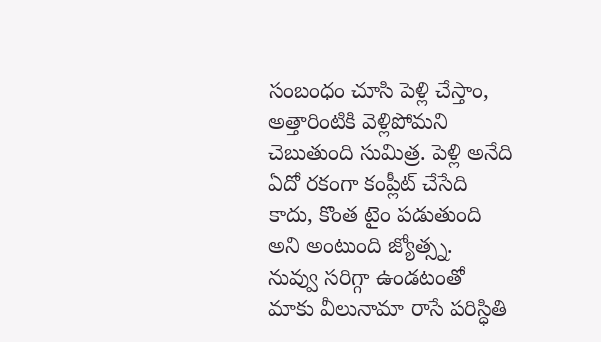సంబంధం చూసి పెళ్లి చేస్తాం, అత్తారింటికి వెళ్లిపోమని చెబుతుంది సుమిత్ర. పెళ్లి అనేది ఏదో రకంగా కంప్లీట్ చేసేది కాదు, కొంత టైం పడుతుంది అని అంటుంది జ్యోత్స్న.
నువ్వు సరిగ్గా ఉండటంతో మాకు వీలునామా రాసే పరిస్ధితి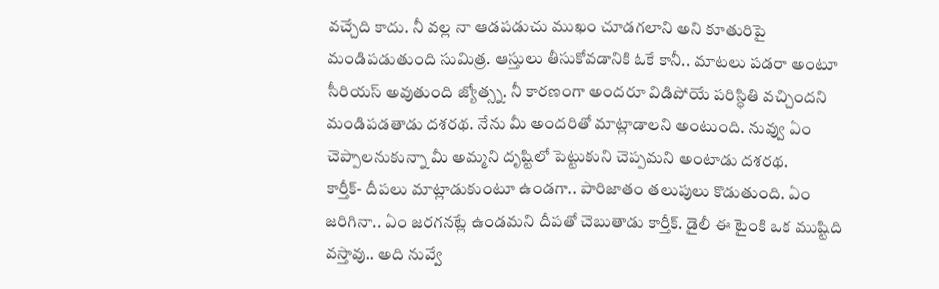వచ్చేది కాదు. నీ వల్ల నా ఆడపడుచు ముఖం చూడగలాని అని కూతురిపై మండిపడుతుంది సుమిత్ర. ఆస్తులు తీసుకోవడానికి ఓకే కానీ.. మాటలు పడరా అంటూ సీరియస్ అవుతుంది జ్యోత్స్న. నీ కారణంగా అందరూ విడిపోయే పరిస్ధితి వచ్చిందని మండిపడతాడు దశరథ. నేను మీ అందరితో మాట్లాడాలని అంటుంది. నువ్వు ఏం చెప్పాలనుకున్నా మీ అమ్మని దృష్టిలో పెట్టుకుని చెప్పమని అంటాడు దశరథ.
కార్తీక్- దీపలు మాట్లాడుకుంటూ ఉండగా.. పారిజాతం తలుపులు కొడుతుంది. ఏం జరిగినా.. ఏం జరగనట్లే ఉండమని దీపతో చెబుతాడు కార్తీక్. డైలీ ఈ టైంకి ఒక ముష్టిది వస్తావు.. అది నువ్వే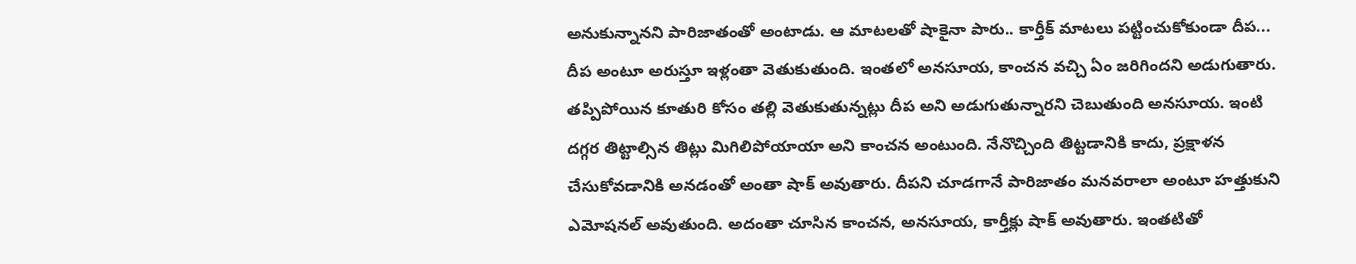అనుకున్నానని పారిజాతంతో అంటాడు. ఆ మాటలతో షాకైనా పారు.. కార్తీక్ మాటలు పట్టించుకోకుండా దీప... దీప అంటూ అరుస్తూ ఇళ్లంతా వెతుకుతుంది. ఇంతలో అనసూయ, కాంచన వచ్చి ఏం జరిగిందని అడుగుతారు. తప్పిపోయిన కూతురి కోసం తల్లి వెతుకుతున్నట్లు దీప అని అడుగుతున్నారని చెబుతుంది అనసూయ. ఇంటి దగ్గర తిట్టాల్సిన తిట్లు మిగిలిపోయాయా అని కాంచన అంటుంది. నేనొచ్చింది తిట్టడానికి కాదు, ప్రక్షాళన చేసుకోవడానికి అనడంతో అంతా షాక్ అవుతారు. దీపని చూడగానే పారిజాతం మనవరాలా అంటూ హత్తుకుని ఎమోషనల్ అవుతుంది. అదంతా చూసిన కాంచన, అనసూయ, కార్తీక్లు షాక్ అవుతారు. ఇంతటితో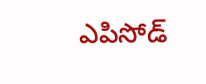ఎపిసోడ్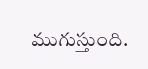ముగుస్తుంది.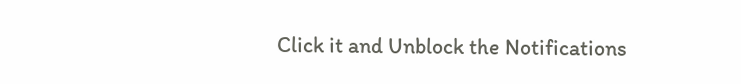Click it and Unblock the Notifications